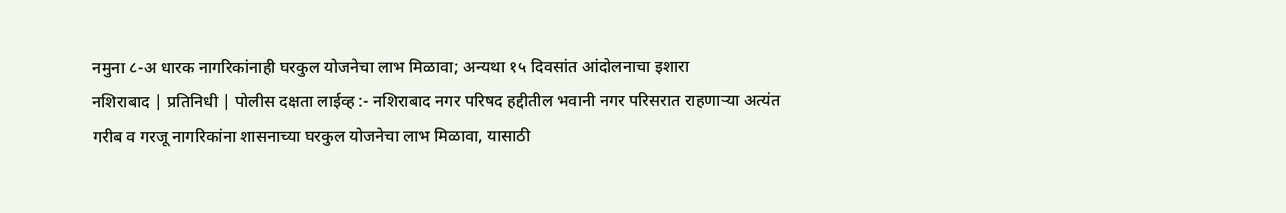नमुना ८-अ धारक नागरिकांनाही घरकुल योजनेचा लाभ मिळावा; अन्यथा १५ दिवसांत आंदोलनाचा इशारा
नशिराबाद | प्रतिनिधी | पोलीस दक्षता लाईव्ह :- नशिराबाद नगर परिषद हद्दीतील भवानी नगर परिसरात राहणाऱ्या अत्यंत गरीब व गरजू नागरिकांना शासनाच्या घरकुल योजनेचा लाभ मिळावा, यासाठी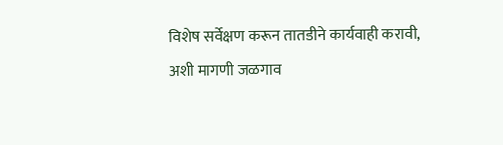विशेष सर्वेक्षण करून तातडीने कार्यवाही करावी, अशी मागणी जळगाव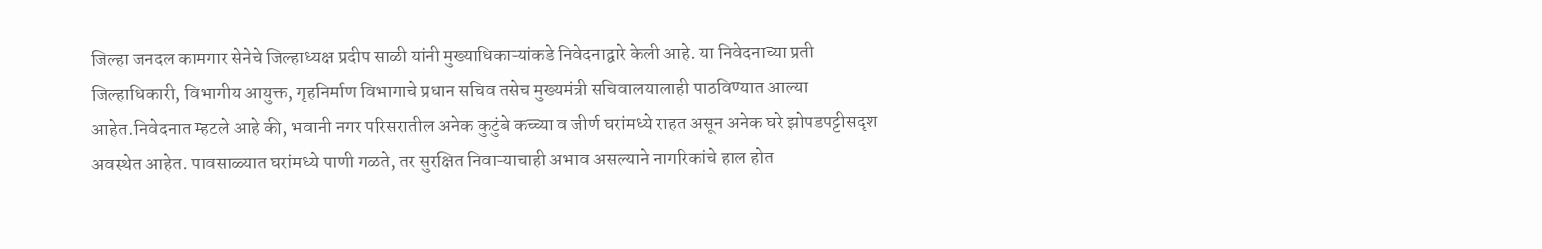जिल्हा जनदल कामगार सेनेचे जिल्हाध्यक्ष प्रदीप साळी यांनी मुख्याधिकाऱ्यांकडे निवेदनाद्वारे केली आहे. या निवेदनाच्या प्रती जिल्हाधिकारी, विभागीय आयुक्त, गृहनिर्माण विभागाचे प्रधान सचिव तसेच मुख्यमंत्री सचिवालयालाही पाठविण्यात आल्या आहेत.निवेदनात म्हटले आहे की, भवानी नगर परिसरातील अनेक कुटुंबे कच्च्या व जीर्ण घरांमध्ये राहत असून अनेक घरे झोपडपट्टीसदृश अवस्थेत आहेत. पावसाळ्यात घरांमध्ये पाणी गळते, तर सुरक्षित निवाऱ्याचाही अभाव असल्याने नागरिकांचे हाल होत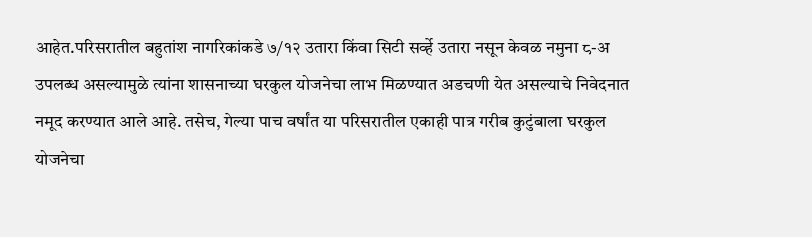आहेत.परिसरातील बहुतांश नागरिकांकडे ७/१२ उतारा किंवा सिटी सर्व्हे उतारा नसून केवळ नमुना ८-अ उपलब्ध असल्यामुळे त्यांना शासनाच्या घरकुल योजनेचा लाभ मिळण्यात अडचणी येत असल्याचे निवेदनात नमूद करण्यात आले आहे. तसेच, गेल्या पाच वर्षांत या परिसरातील एकाही पात्र गरीब कुटुंबाला घरकुल योजनेचा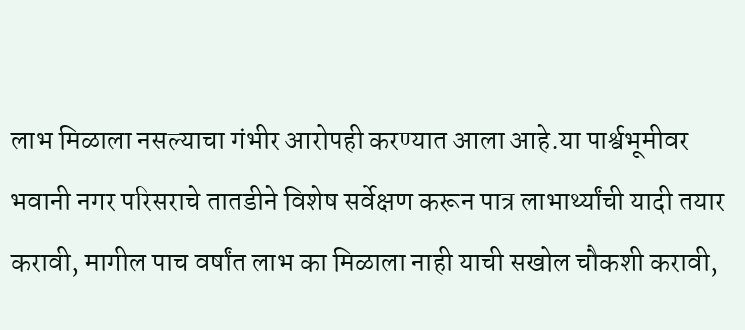लाभ मिळाला नसल्याचा गंभीर आरोपही करण्यात आला आहे.या पार्श्वभूमीवर भवानी नगर परिसराचे तातडीने विशेष सर्वेक्षण करून पात्र लाभार्थ्यांची यादी तयार करावी, मागील पाच वर्षांत लाभ का मिळाला नाही याची सखोल चौकशी करावी,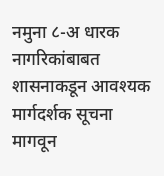नमुना ८-अ धारक नागरिकांबाबत शासनाकडून आवश्यक मार्गदर्शक सूचना मागवून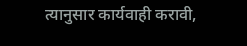त्यानुसार कार्यवाही करावी,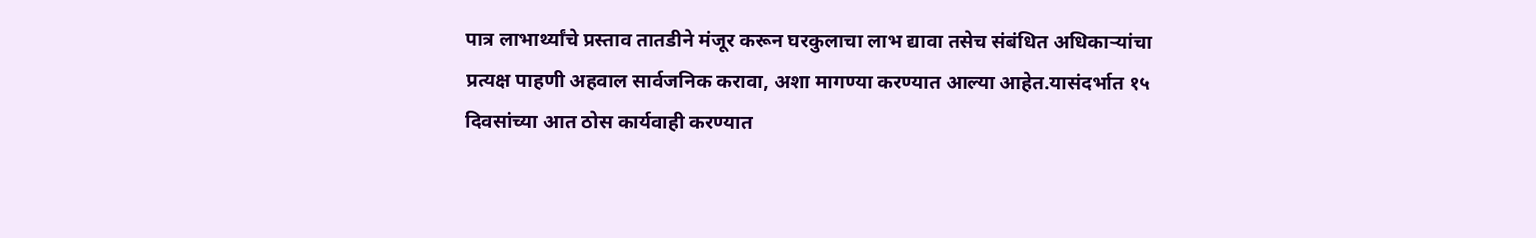पात्र लाभार्थ्यांचे प्रस्ताव तातडीने मंजूर करून घरकुलाचा लाभ द्यावा तसेच संबंधित अधिकाऱ्यांचा प्रत्यक्ष पाहणी अहवाल सार्वजनिक करावा, अशा मागण्या करण्यात आल्या आहेत.यासंदर्भात १५ दिवसांच्या आत ठोस कार्यवाही करण्यात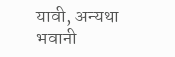यावी, अन्यथा भवानी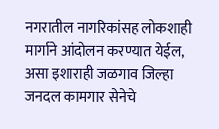नगरातील नागरिकांसह लोकशाही मार्गाने आंदोलन करण्यात येईल, असा इशाराही जळगाव जिल्हा जनदल कामगार सेनेचे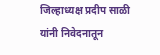जिल्हाध्यक्ष प्रदीप साळी यांनी निवेदनातून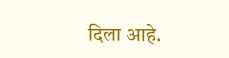दिला आहे.